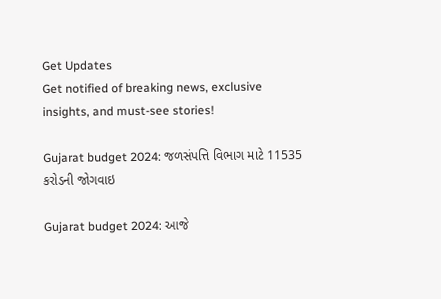Get Updates
Get notified of breaking news, exclusive insights, and must-see stories!

Gujarat budget 2024: જળસંપત્તિ વિભાગ માટે 11535 કરોડની જોગવાઇ

Gujarat budget 2024: આજે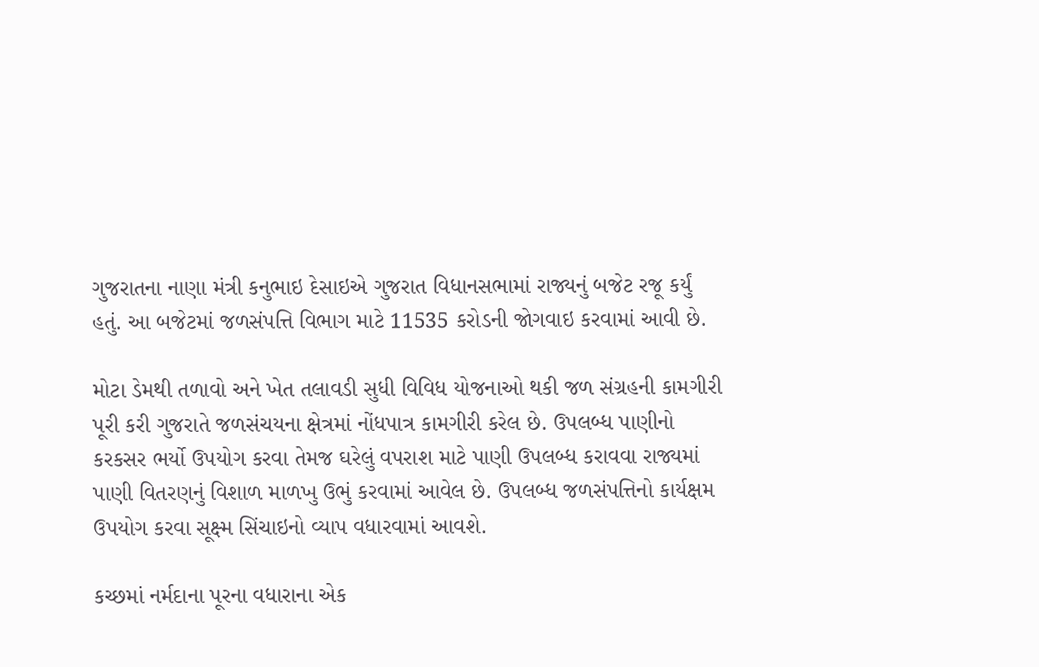ગુજરાતના નાણા મંત્રી કનુભાઇ દેસાઇએ ગુજરાત વિધાનસભામાં રાજ્યનું બજેટ રજૂ કર્યું હતું. આ બજેટમાં જળસંપત્તિ વિભાગ માટે 11535 કરોડની જોગવાઇ કરવામાં આવી છે.

મોટા ડેમથી તળાવો અને ખેત તલાવડી સુધી વિવિધ યોજનાઓ થકી જળ સંગ્રહની કામગીરી પૂરી કરી ગુજરાતે જળસંચયના ક્ષેત્રમાં નોંધપાત્ર કામગીરી કરેલ છે. ઉપલબ્ધ પાણીનો કરકસર ભર્યો ઉપયોગ કરવા તેમજ ઘરેલું વપરાશ માટે પાણી ઉપલબ્ધ કરાવવા રાજ્યમાં પાણી વિતરણનું વિશાળ માળખુ ઉભું કરવામાં આવેલ છે. ઉપલબ્ધ જળસંપત્તિનો કાર્યક્ષમ ઉપયોગ કરવા સૂક્ષ્મ સિંચાઇનો વ્યાપ વધારવામાં આવશે.

કચ્છમાં નર્મદાના પૂરના વધારાના એક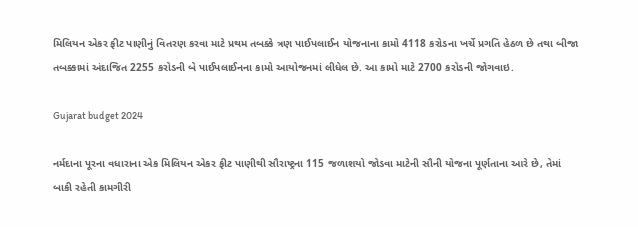મિલિયન એકર ફીટ પાણીનું વિતરણ કરવા માટે પ્રથમ તબક્કે ત્રણ પાઈપલાઈન યોજનાના કામો 4118 કરોડના ખર્ચે પ્રગતિ હેઠળ છે તથા બીજા તબક્કામાં અંદાજિત 2255 કરોડની બે પાઈપલાઈનના કામો આયોજનમાં લીધેલ છે. આ કામો માટે 2700 કરોડની જોગવાઇ.

Gujarat budget 2024

નર્મદાના પૂરના વધારાના એક મિલિયન એકર ફીટ પાણીથી સૌરાષ્ટ્રના 115 જળાશયો જોડવા માટેની સૌની યોજના પૂર્ણતાના આરે છે, તેમાં બાકી રહેતી કામગીરી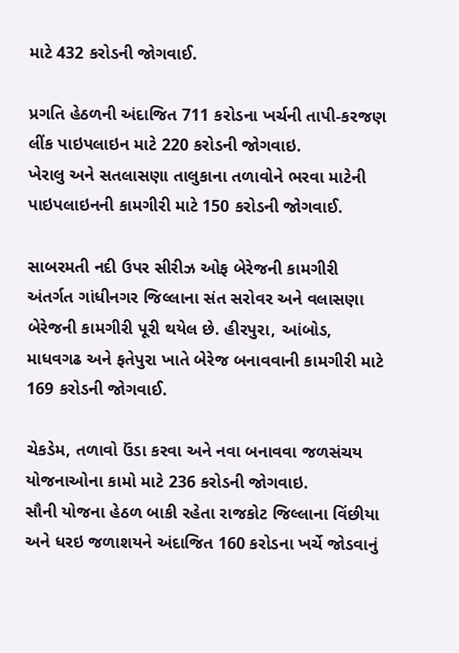માટે 432 કરોડની જોગવાઈ.

પ્રગતિ હેઠળની અંદાજિત 711 કરોડના ખર્ચની તાપી-કરજણ લીંક પાઇપલાઇન માટે 220 કરોડની જોગવાઇ.
ખેરાલુ અને સતલાસણા તાલુકાના તળાવોને ભરવા માટેની પાઇપલાઇનની કામગીરી માટે 150 કરોડની જોગવાઈ.

સાબરમતી નદી ઉપર સીરીઝ ઓફ બેરેજની કામગીરી અંતર્ગત ગાંધીનગર જિલ્લાના સંત સરોવર અને વલાસણા બેરેજની કામગીરી પૂરી થયેલ છે. હીરપુરા, આંબોડ, માધવગઢ અને ફતેપુરા ખાતે બેરેજ બનાવવાની કામગીરી માટે 169 કરોડની જોગવાઈ.

ચેકડેમ, તળાવો ઉંડા કરવા અને નવા બનાવવા જળસંચય યોજનાઓના કામો માટે 236 કરોડની જોગવાઇ.
સૌની યોજના હેઠળ બાકી રહેતા રાજકોટ જિલ્લાના વિંછીયા અને ધરઇ જળાશયને અંદાજિત 160 કરોડના ખર્ચે જોડવાનું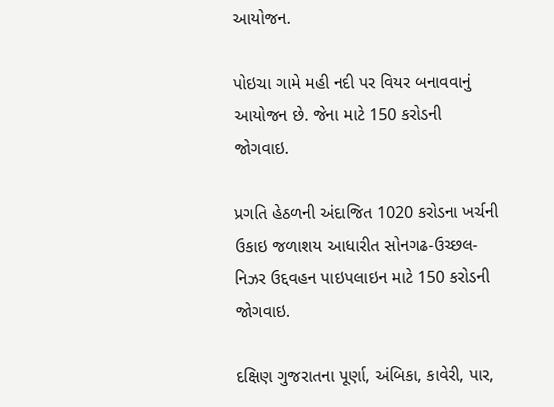આયોજન.

પોઇચા ગામે મહી નદી પર વિયર બનાવવાનું આયોજન છે. જેના માટે 150 કરોડની જોગવાઇ.

પ્રગતિ હેઠળની અંદાજિત 1020 કરોડના ખર્ચની ઉકાઇ જળાશય આધારીત સોનગઢ-ઉચ્છલ-નિઝર ઉદ્દવહન પાઇપલાઇન માટે 150 કરોડની જોગવાઇ.

દક્ષિણ ગુજરાતના પૂર્ણા, અંબિકા, કાવેરી, પાર,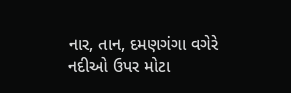નાર, તાન, દમણગંગા વગેરે નદીઓ ઉપર મોટા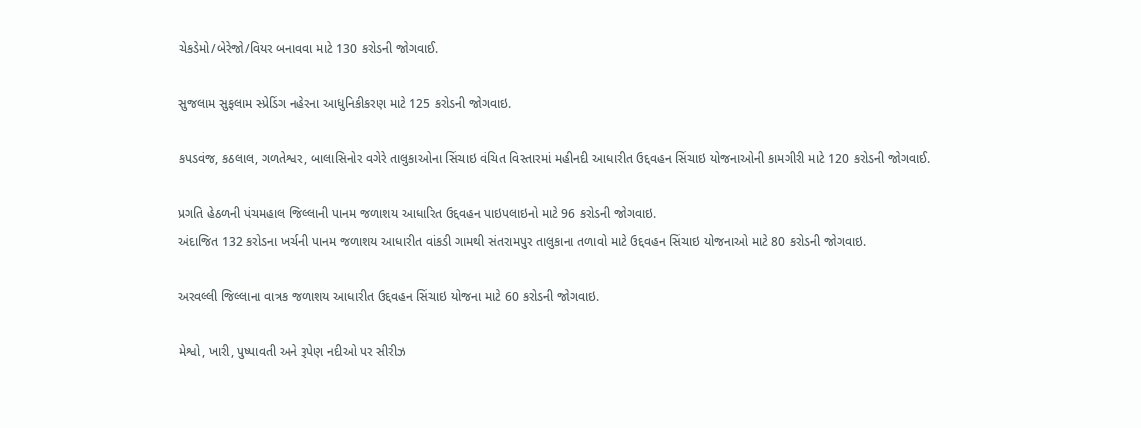ચેકડેમો/બેરેજો/વિયર બનાવવા માટે 130 કરોડની જોગવાઈ.

સુજલામ સુફલામ સ્પ્રેડિંગ નહેરના આધુનિકીકરણ માટે 125 કરોડની જોગવાઇ.

કપડવંજ, કઠલાલ, ગળતેશ્વર, બાલાસિનોર વગેરે તાલુકાઓના સિંચાઇ વંચિત વિસ્તારમાં મહીનદી આધારીત ઉદ્દવહન સિંચાઇ યોજનાઓની કામગીરી માટે 120 કરોડની જોગવાઈ.

પ્રગતિ હેઠળની પંચમહાલ જિલ્લાની પાનમ જળાશય આધારિત ઉદ્દવહન પાઇપલાઇનો માટે 96 કરોડની જોગવાઇ.
અંદાજિત 132 કરોડના ખર્ચની પાનમ જળાશય આધારીત વાંકડી ગામથી સંતરામપુર તાલુકાના તળાવો માટે ઉદ્દવહન સિંચાઇ યોજનાઓ માટે 80 કરોડની જોગવાઇ.

અરવલ્લી જિલ્લાના વાત્રક જળાશય આધારીત ઉદ્દવહન સિંચાઇ યોજના માટે 60 કરોડની જોગવાઇ.

મેશ્વો, ખારી, પુષ્પાવતી અને રૂપેણ નદીઓ પર સીરીઝ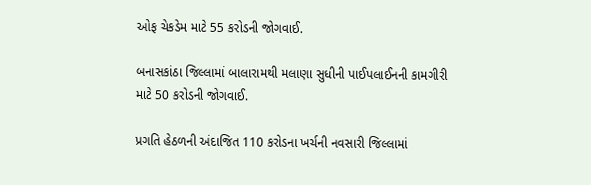ઓફ ચેકડેમ માટે 55 કરોડની જોગવાઈ.

બનાસકાંઠા જિલ્લામાં બાલારામથી મલાણા સુધીની પાઈપલાઈનની કામગીરી માટે 50 કરોડની જોગવાઈ.

પ્રગતિ હેઠળની અંદાજિત 110 કરોડના ખર્ચની નવસારી જિલ્લામાં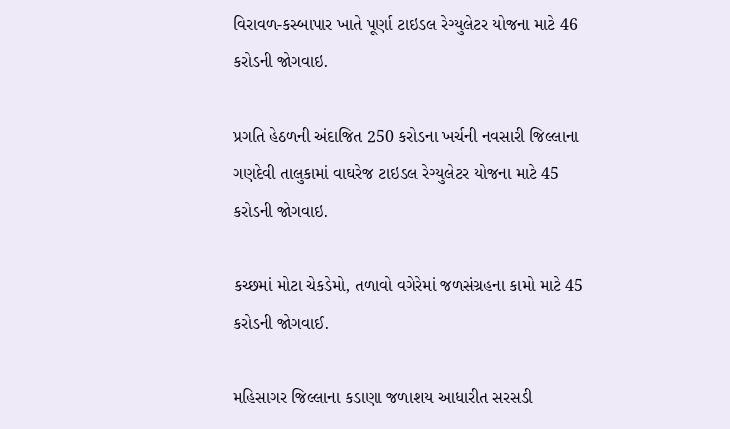વિરાવળ-કસ્બાપાર ખાતે પૂર્ણા ટાઇડલ રેગ્યુલેટર યોજના માટે 46 કરોડની જોગવાઇ.

પ્રગતિ હેઠળની અંદાજિત 250 કરોડના ખર્ચની નવસારી જિલ્લાના ગણદેવી તાલુકામાં વાઘરેજ ટાઇડલ રેગ્યુલેટર યોજના માટે 45 કરોડની જોગવાઇ.

કચ્છમાં મોટા ચેકડેમો, તળાવો વગેરેમાં જળસંગ્રહના કામો માટે 45 કરોડની જોગવાઈ.

મહિસાગર જિલ્લાના કડાણા જળાશય આધારીત સરસડી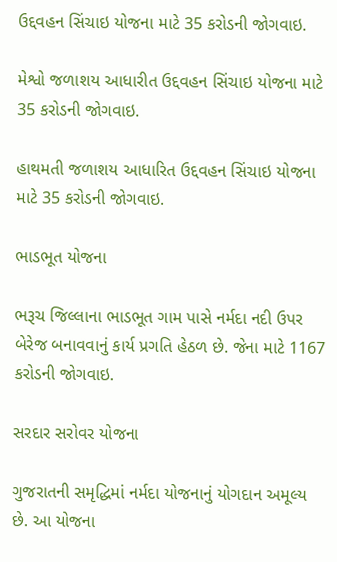ઉદ્દવહન સિંચાઇ યોજના માટે 35 કરોડની જોગવાઇ.

મેશ્વો જળાશય આધારીત ઉદ્દવહન સિંચાઇ યોજના માટે 35 કરોડની જોગવાઇ.

હાથમતી જળાશય આધારિત ઉદ્દવહન સિંચાઇ યોજના માટે 35 કરોડની જોગવાઇ.

ભાડભૂત યોજના

ભરૂચ જિલ્લાના ભાડભૂત ગામ પાસે નર્મદા નદી ઉપર બેરેજ બનાવવાનું કાર્ય પ્રગતિ હેઠળ છે. જેના માટે 1167 કરોડની જોગવાઇ.

સરદાર સરોવર યોજના

ગુજરાતની સમૃદ્ધિમાં નર્મદા યોજનાનું યોગદાન અમૂલ્ય છે. આ યોજના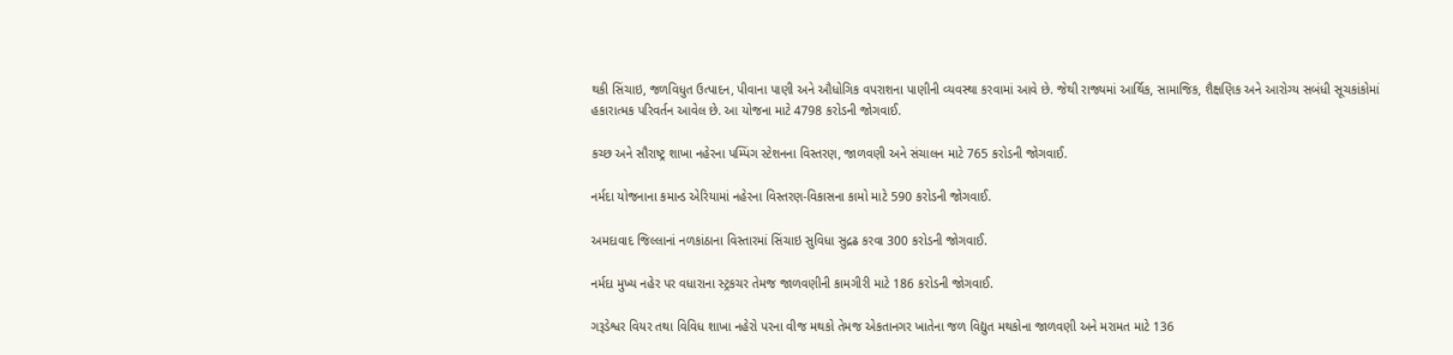થકી સિંચાઇ, જળવિધુત ઉત્પાદન, પીવાના પાણી અને ઔધોગિક વપરાશના પાણીની વ્યવસ્થા કરવામાં આવે છે. જેથી રાજ્યમાં આર્થિક, સામાજિક, શૈક્ષણિક અને આરોગ્ય સબંધી સૂચકાંકોમાં હકારાત્મક પરિવર્તન આવેલ છે. આ યોજના માટે 4798 કરોડની જોગવાઈ.

કચ્છ અને સૌરાષ્ટ્ર શાખા નહેરના પમ્પિંગ સ્ટેશનના વિસ્તરણ, જાળવણી અને સંચાલન માટે 765 કરોડની જોગવાઈ.

નર્મદા યોજનાના કમાન્ડ એરિયામાં નહેરના વિસ્તરણ-વિકાસના કામો માટે 590 કરોડની જોગવાઈ.

અમદાવાદ જિલ્લાનાં નળકાંઠાના વિસ્તારમાં સિંચાઇ સુવિધા સુદ્રઢ કરવા 300 કરોડની જોગવાઈ.

નર્મદા મુખ્ય નહેર પર વધારાના સ્ટ્રકચર તેમજ જાળવણીની કામગીરી માટે 186 કરોડની જોગવાઈ.

ગરૂડેશ્વર વિયર તથા વિવિધ શાખા નહેરો પરના વીજ મથકો તેમજ એકતાનગર ખાતેના જળ વિદ્યુત મથકોના જાળવણી અને મરામત માટે 136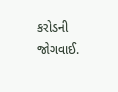કરોડની જોગવાઈ.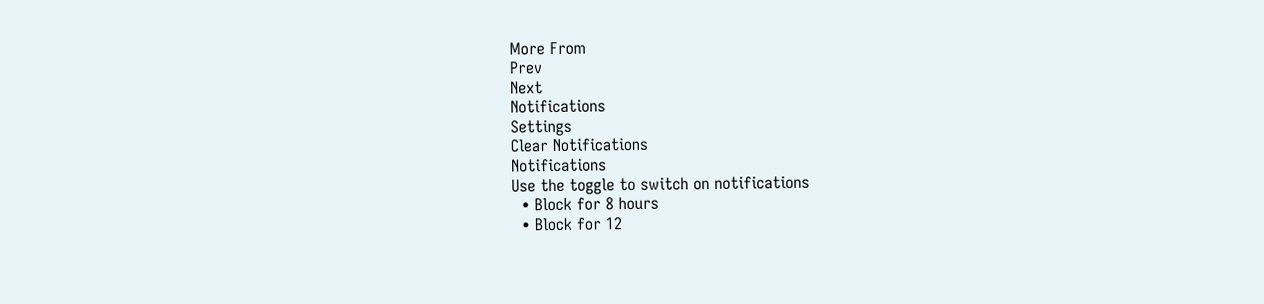More From
Prev
Next
Notifications
Settings
Clear Notifications
Notifications
Use the toggle to switch on notifications
  • Block for 8 hours
  • Block for 12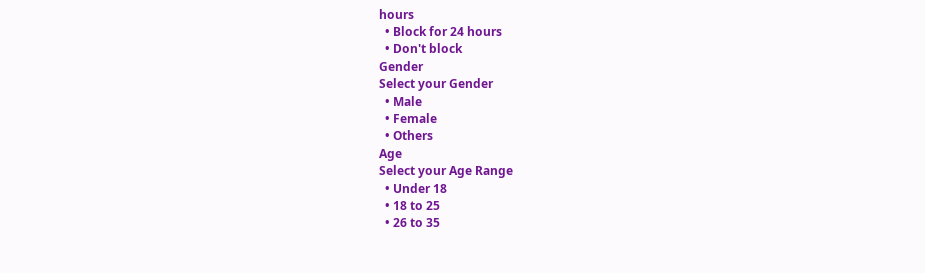hours
  • Block for 24 hours
  • Don't block
Gender
Select your Gender
  • Male
  • Female
  • Others
Age
Select your Age Range
  • Under 18
  • 18 to 25
  • 26 to 35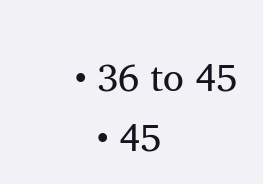• 36 to 45
  • 45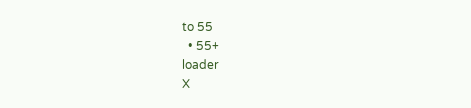to 55
  • 55+
loader
X